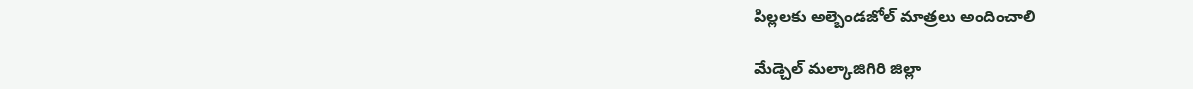పిల్లలకు అల్బెండజోల్ మాత్రలు అందించాలి

మేడ్చెల్ మల్కాజిగిరి జిల్లా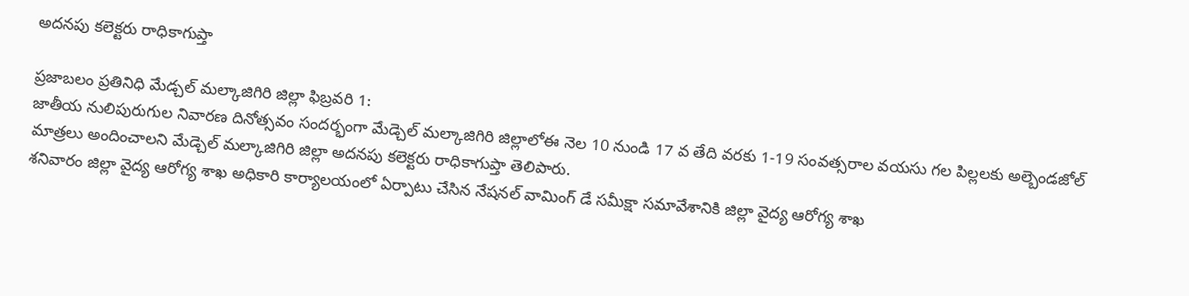అదనపు కలెక్టరు రాధికాగుప్తా

ప్రజాబలం ప్రతినిధి మేడ్చల్ మల్కాజిగిరి జిల్లా ఫిబ్రవరి 1:
జాతీయ నులిపురుగుల నివారణ దినోత్సవం సందర్భంగా మేడ్చెల్ మల్కాజిగిరి జిల్లాలోఈ నెల 10 నుండి 17 వ తేది వరకు 1-19 సంవత్సరాల వయసు గల పిల్లలకు అల్బెండజోల్ మాత్రలు అందించాలని మేడ్చెల్ మల్కాజిగిరి జిల్లా అదనపు కలెక్టరు రాధికాగుప్తా తెలిపారు.
శనివారం జిల్లా వైద్య ఆరోగ్య శాఖ అధికారి కార్యాలయంలో ఏర్పాటు చేసిన నేషనల్ వామింగ్ డే సమీక్షా సమావేశానికి జిల్లా వైద్య ఆరోగ్య శాఖ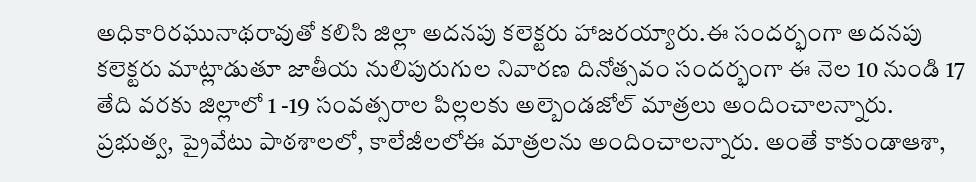అధికారిరఘునాథరావుతో కలిసి జిల్లా అదనపు కలెక్టరు హాజరయ్యారు.ఈ సందర్భంగా అదనపు కలెక్టరు మాట్లాడుతూ జాతీయ నులిపురుగుల నివారణ దినోత్సవం సందర్భంగా ఈ నెల 10 నుండి 17 తేది వరకు జిల్లాలో 1 -19 సంవత్సరాల పిల్లలకు అల్బెండజోల్ మాత్రలు అందించాలన్నారు. ప్రభుత్వ, ప్రైవేటు పాఠశాలలో, కాలేజీలలోఈ మాత్రలను అందించాలన్నారు. అంతే కాకుండాఆశా,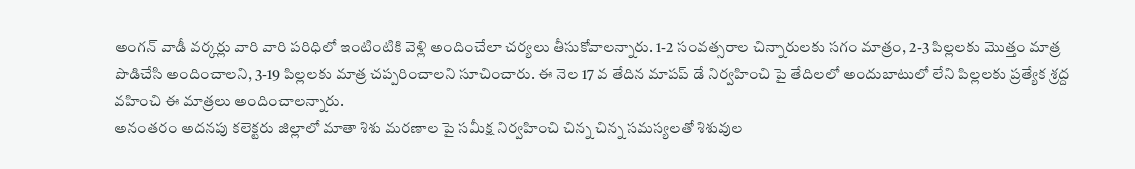అంగన్ వాడీ వర్కర్లు వారి వారి పరిధిలో ఇంటింటికి వెళ్లి అందించేలా చర్యలు తీసుకోవాలన్నారు. 1-2 సంవత్సరాల చిన్నారులకు సగం మాత్రం, 2-3 పిల్లలకు మొత్తం మాత్ర పొడిచేసి అందించాలని, 3-19 పిల్లలకు మాత్ర చప్పరించాలని సూచించారు. ఈ నెల 17 వ తేదిన మాపప్ డే నిర్వహించి పై తేదిలలో అందుబాటులో లేని పిల్లలకు ప్రత్యేక శ్రద్ద వహించి ఈ మాత్రలు అందించాలన్నారు.
అనంతరం అదనపు కలెక్టరు జిల్లాలో మాతా శిశు మరణాల పై సమీక్ష నిర్వహించి చిన్న చిన్న సమస్యలతో శిశువుల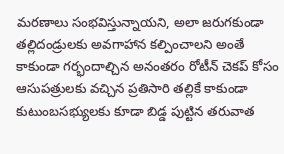మరణాలు సంభవిస్తున్నాయని, అలా జరుగకుండా తల్లిదండ్రులకు అవగాహాన కల్పించాలని అంతే కాకుండా గర్భందాల్చిన అనంతరం రోటీన్ చెకప్ కోసం ఆసుపత్రులకు వచ్చిన ప్రతిసారి తల్లికే కాకుండా కుటుంబసభ్యులకు కూడా బిడ్డ పుట్టిన తరువాత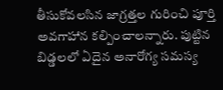తీసుకోవలసిన జాగ్రత్తల గురించి పూర్తి అవగాహాన కల్పించాలన్నారు. పుట్టిన బిడ్డలలో ఏదైన అనారోగ్య సమస్య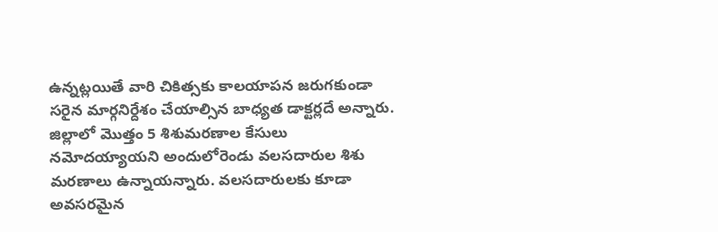ఉన్నట్లయితే వారి చికిత్సకు కాలయాపన జరుగకుండా సరైన మార్గనిర్దేశం చేయాల్సిన బాధ్యత డాక్టర్లదే అన్నారు. జిల్లాలో మొత్తం 5 శిశుమరణాల కేసులు నమోదయ్యాయని అందులోరెండు వలసదారుల శిశు మరణాలు ఉన్నాయన్నారు. వలసదారులకు కూడా అవసరమైన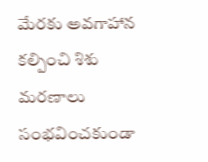మేరకు అవగాహాన కల్పించి శిశు మరణాలు సంభవించకుండా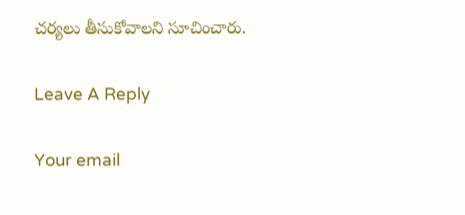చర్యలు తీసుకోవాలని సూచించారు.

Leave A Reply

Your email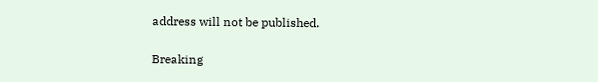address will not be published.

Breaking